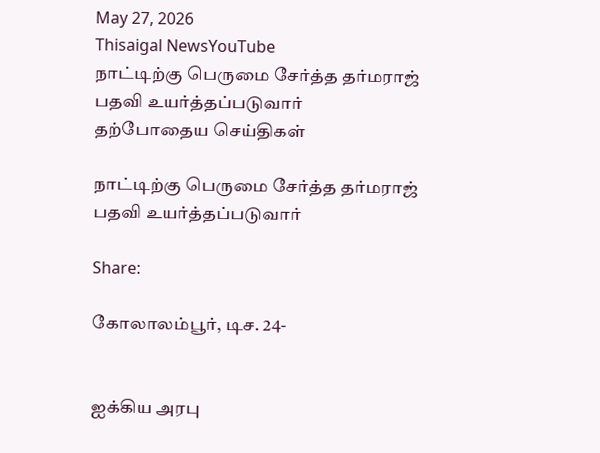May 27, 2026
Thisaigal NewsYouTube
நாட்டிற்கு பெருமை சேர்த்த தர்மராஜ் பதவி உயர்த்தப்படுவார்
தற்போதைய செய்திகள்

நாட்டிற்கு பெருமை சேர்த்த தர்மராஜ் பதவி உயர்த்தப்படுவார்

Share:

கோலாலம்பூர், டிச. 24-


ஐக்கிய அரபு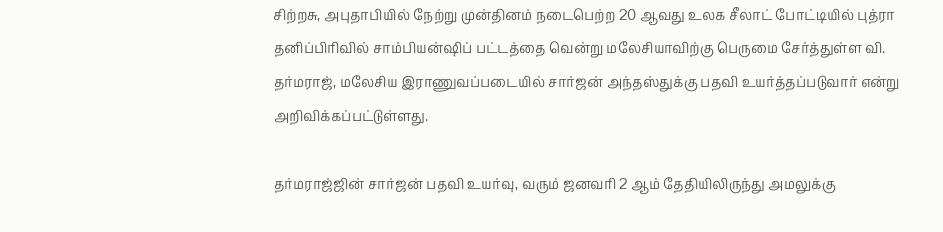சிற்றசு, அபுதாபியில் நேற்று முன்தினம் நடைபெற்ற 20 ஆவது உலக சீலாட் போட்டியில் புத்ரா தனிப்பிரிவில் சாம்பியன்ஷிப் பட்டத்தை வென்று மலேசியாவிற்கு பெருமை சேர்த்துள்ள வி. தர்மராஜ், மலேசிய இராணுவப்படையில் சார்ஜன் அந்தஸ்துக்கு பதவி உயர்த்தப்படுவார் என்று அறிவிக்கப்பட்டுள்ளது.

தர்மராஜ்ஜின் சார்ஜன் பதவி உயர்வு, வரும் ஜனவரி 2 ஆம் தேதியிலிருந்து அமலுக்கு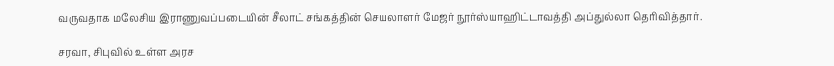வருவதாக மலேசிய இராணுவப்படையின் சீலாட் சங்கத்தின் செயலாளர் மேஜர் நூர்ஸ்யாஹிட்டாவத்தி அப்துல்லா தெரிவித்தார்.

சரவா, சிபுவில் உள்ள அரச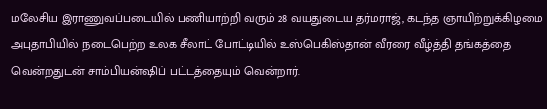மலேசிய இராணுவப்படையில் பணியாற்றி வரும் 28 வயதுடைய தர்மராஜ், கடந்த ஞாயிற்றுக்கிழமை அபுதாபியில் நடைபெற்ற உலக சீலாட் போட்டியில் உஸ்பெகிஸ்தான் வீரரை வீழ்த்தி தங்கத்தை வென்றதுடன் சாம்பியன்ஷிப் பட்டத்தையும் வென்றார்.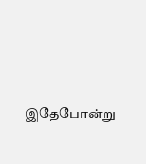இதேபோன்று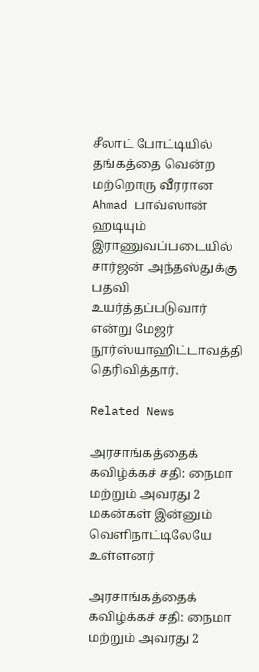சீலாட் போட்டியில் தங்கத்தை வென்ற மற்றொரு வீரரான Ahmad பாவ்ஸான் ஹடியும் இராணுவப்படையில் சார்ஜன் அந்தஸ்துக்கு பதவி உயர்த்தப்படுவார் என்று மேஜர் நூர்ஸ்யாஹிட்டாவத்தி தெரிவித்தார்.

Related News

அரசாங்கத்தைக் கவிழ்க்கச் சதி: நைமா மற்றும் அவரது 2 மகன்கள் இன்னும் வெளிநாட்டிலேயே உள்ளனர்

அரசாங்கத்தைக் கவிழ்க்கச் சதி: நைமா மற்றும் அவரது 2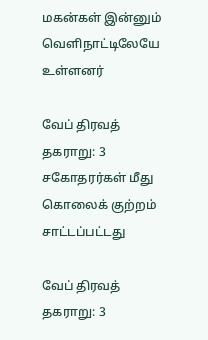மகன்கள் இன்னும் வெளிநாட்டிலேயே உள்ளனர்

வேப் திரவத் தகராறு: 3 சகோதரர்கள் மீது கொலைக் குற்றம் சாட்டப்பட்டது

வேப் திரவத் தகராறு: 3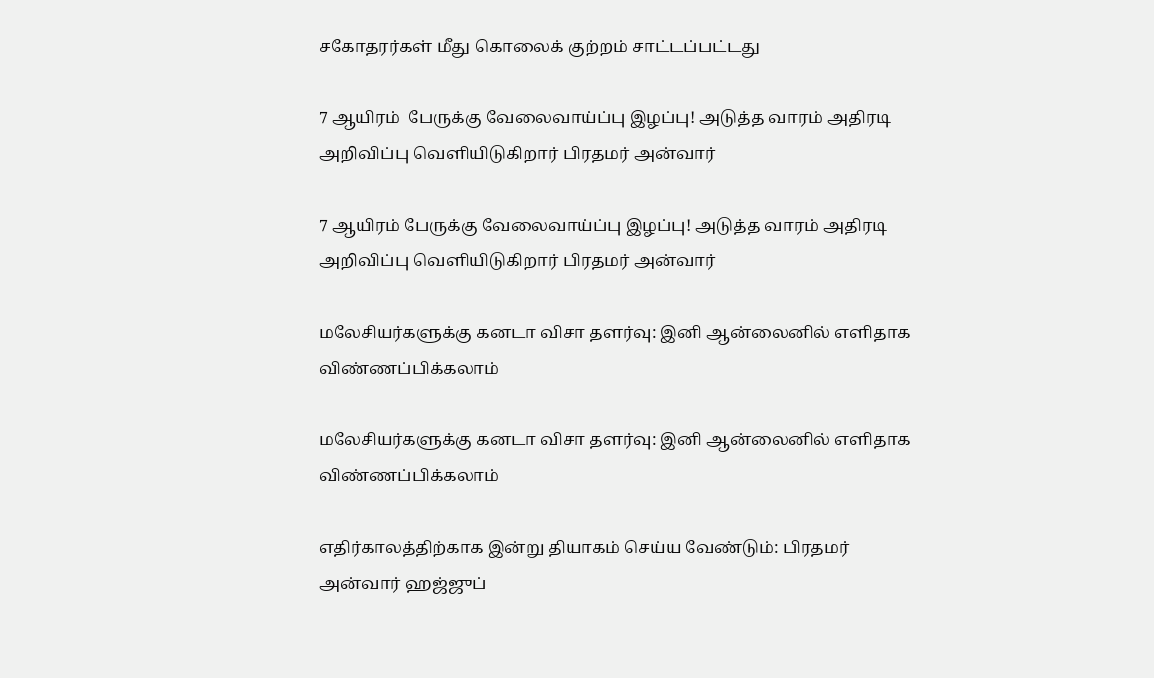சகோதரர்கள் மீது கொலைக் குற்றம் சாட்டப்பட்டது

7 ஆயிரம்  பேருக்கு வேலைவாய்ப்பு இழப்பு! அடுத்த வாரம் அதிரடி அறிவிப்பு வெளியிடுகிறார் பிரதமர் அன்வார்

7 ஆயிரம் பேருக்கு வேலைவாய்ப்பு இழப்பு! அடுத்த வாரம் அதிரடி அறிவிப்பு வெளியிடுகிறார் பிரதமர் அன்வார்

மலேசியர்களுக்கு கனடா விசா தளர்வு: இனி ஆன்லைனில் எளிதாக விண்ணப்பிக்கலாம்

மலேசியர்களுக்கு கனடா விசா தளர்வு: இனி ஆன்லைனில் எளிதாக விண்ணப்பிக்கலாம்

எதிர்காலத்திற்காக இன்று தியாகம் செய்ய வேண்டும்: பிரதமர் அன்வார் ஹஜ்ஜுப்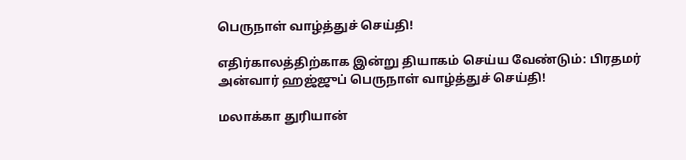பெருநாள் வாழ்த்துச் செய்தி!

எதிர்காலத்திற்காக இன்று தியாகம் செய்ய வேண்டும்: பிரதமர் அன்வார் ஹஜ்ஜுப் பெருநாள் வாழ்த்துச் செய்தி!

மலாக்கா துரியான்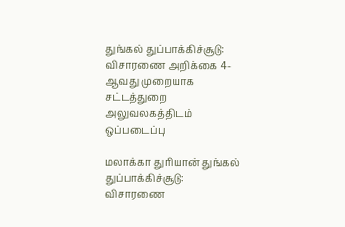துங்கல் துப்பாக்கிச்சூடு: விசாரணை அறிக்கை 4-ஆவது முறையாக சட்டத்துறை அலுவலகத்திடம்  ஒப்படைப்பு

மலாக்கா துரியான் துங்கல் துப்பாக்கிச்சூடு: விசாரணை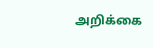அறிக்கை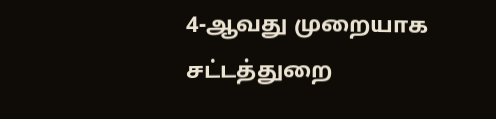4-ஆவது முறையாக சட்டத்துறை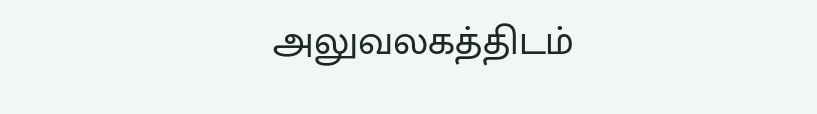அலுவலகத்திடம்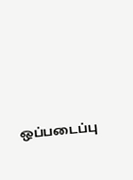ஒப்படைப்பு